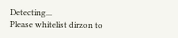Detecting...
Please whitelist dirzon to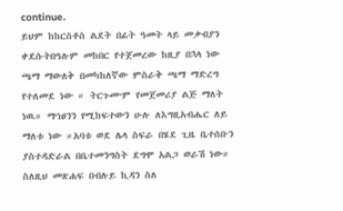continue.
ይህም ከከርስቶስ ልደት በፊት ዓመት ላይ መቃብያን ቀደሱትበዓሉም መከበር የተጀመረው ከዚያ በኋላ ነው ጫማ ማውለቅ በመካከለኛው ምስራቅ ጫማ ማድረግ የተለመደ ነው ። ትርጉሙም የመጀመሪያ ልጅ ማለት ነዉ። ማኅፀንን የሚከፍተውን ሁሉ ለእግዚአብሔር ለይ ማለቱ ነው ።አባቱ ወደ ሌላ ስፍራ በሄደ ጊዜ ቤተሰቡን ያስተዳድራል በቤተመንግስት ደግሞ አልጋ ወራሽ ነው። ስለዚህ መጽሐፍ በብሉይ ኪዳን ስለ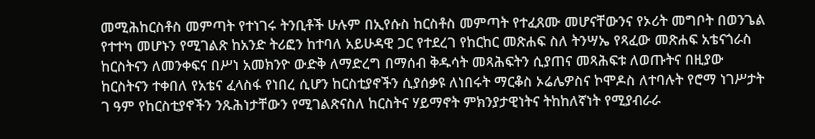መሚሕከርስቶስ መምጣት የተነገሩ ትንቢቶች ሁሉም በኢየሱስ ከርስቶስ መምጣት የተፈጸሙ መሆናቸውንና የኦሪት መግቦት በወንጌል የተተካ መሆኑን የሚገልጽ ከአንድ ትሪፎን ከተባለ አይሁዳዊ ጋር የተደረገ የከርከር መጽሐፍ ስለ ትንሣኤ የጻፈው መጽሐፍ አቴናጎራስ ከርስትናን ለመንቀፍና በሥነ አመክንዮ ውድቅ ለማድረግ በማሰብ ቅዱሳት መጻሕፍትን ሲያጠና መጻሕፍቱ ለወጡትና በዚያው ከርስትናን ተቀበለ የአቴና ፈላስፋ የነበረ ሲሆን ከርስቲያኖችን ሲያሰቃዩ ለነበሩት ማርቆስ ኦሬሌዎስና ኮሞዶስ ለተባሉት የሮማ ነገሥታት ገ ዓም የከርስቲያኖችን ንጹሕነታቸውን የሚገልጽናስለ ከርስትና ሃይማኖት ምክንያታዊነትና ትከከለኛነት የሚያብራራ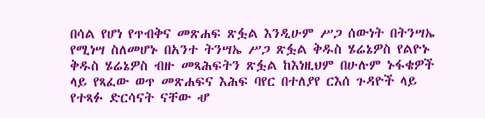በሳል የሆነ የጥብቅና መጽሐፍ ጽፏል እንዲሁም ሥጋ ሰውነት በትንሣኤ የሚነሣ ስለመሆኑ በአንተ ትንሣኤ ሥጋ ጽፏል ቅዱስ ሄሬኔዎስ የልዮኑ ቅዱስ ሄሬኔዎስ ብዙ መጻሕፍትን ጽፏል ከእነዚህም በሁሉም ኑፋቄዎች ላይ የጻፈው ወጥ መጽሐፍና እሕፍ ባየር በተለያየ ርእሰ ጉዳዮች ላይ የተጻፉ ድርሳናት ናቸው ሇ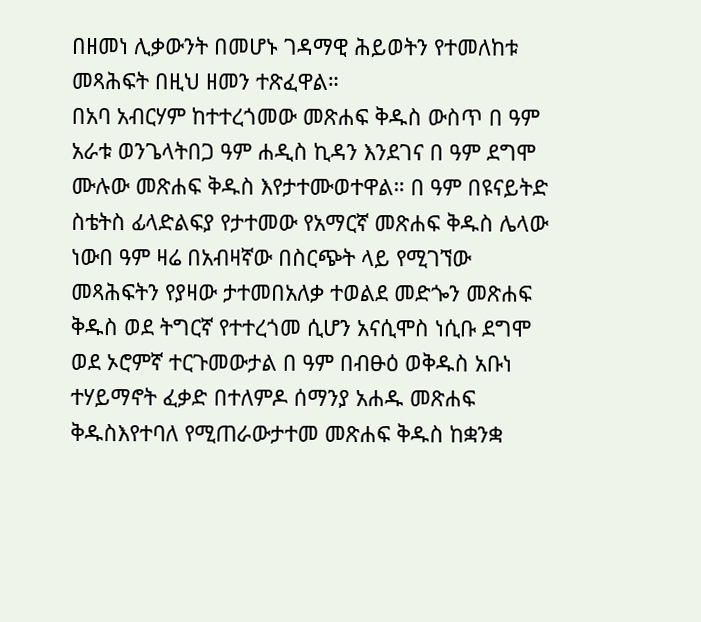በዘመነ ሊቃውንት በመሆኑ ገዳማዊ ሕይወትን የተመለከቱ መጻሕፍት በዚህ ዘመን ተጽፈዋል።
በአባ አብርሃም ከተተረጎመው መጽሐፍ ቅዱስ ውስጥ በ ዓም አራቱ ወንጌላትበጋ ዓም ሐዲስ ኪዳን እንደገና በ ዓም ደግሞ ሙሉው መጽሐፍ ቅዱስ እየታተሙወተዋል። በ ዓም በዩናይትድ ስቴትስ ፊላድልፍያ የታተመው የአማርኛ መጽሐፍ ቅዱስ ሌላው ነውበ ዓም ዛሬ በአብዛኛው በስርጭት ላይ የሚገኘው መጻሕፍትን የያዛው ታተመበአለቃ ተወልደ መድጐን መጽሐፍ ቅዱስ ወደ ትግርኛ የተተረጎመ ሲሆን አናሲሞስ ነሲቡ ደግሞ ወደ ኦሮምኛ ተርጉመውታል በ ዓም በብፁዕ ወቅዱስ አቡነ ተሃይማኖት ፈቃድ በተለምዶ ሰማንያ አሐዱ መጽሐፍ ቅዱስእየተባለ የሚጠራውታተመ መጽሐፍ ቅዱስ ከቋንቋ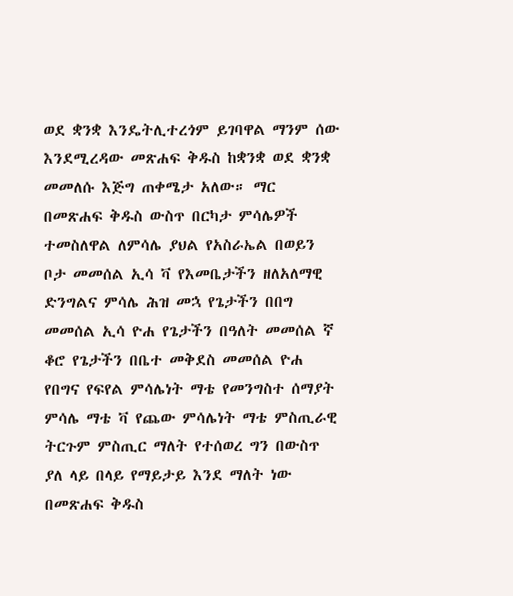ወደ ቋንቋ እንዴትሊተረጎም ይገባዋል ማንም ሰው እንደሚረዳው መጽሐፍ ቅዱስ ከቋንቋ ወደ ቋንቋ መመለሱ እጅግ ጠቀሜታ አለው። ማር በመጽሐፍ ቅዱስ ውስጥ በርካታ ምሳሌዎች ተመስለዋል ለምሳሌ ያህል የአስራኤል በወይን ቦታ መመሰል ኢሳ ቫ የእመቤታችን ዘለአለማዊ ድንግልና ምሳሌ ሕዝ መኋ የጌታችን በበግ መመሰል ኢሳ ዮሐ የጌታችን በዓለት መመሰል ኛ ቆሮ የጌታችን በቤተ መቅደስ መመሰል ዮሐ የበግና የፍየል ምሳሌነት ማቴ የመንግስተ ሰማያት ምሳሌ ማቴ ቫ የጨው ምሳሌነት ማቴ ምስጢራዊ ትርጉም ምስጢር ማለት የተሰወረ ግን በውስጥ ያለ ላይ በላይ የማይታይ እንደ ማለት ነው በመጽሐፍ ቅዱስ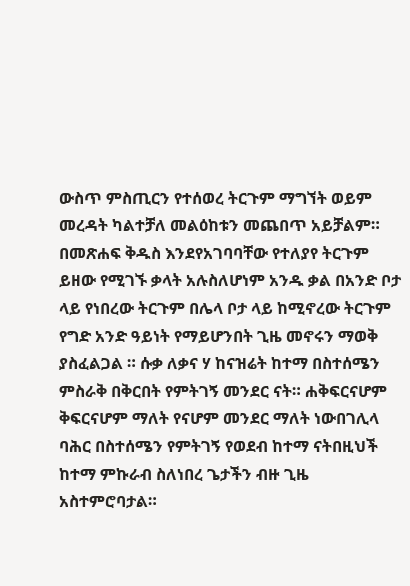ውስጥ ምስጢርን የተሰወረ ትርጉም ማግኘት ወይም መረዳት ካልተቻለ መልዕከቱን መጨበጥ አይቻልም። በመጽሐፍ ቅዱስ እንደየአገባባቸው የተለያየ ትርጉም ይዘው የሚገኙ ቃላት አሉስለሆነም አንዱ ቃል በአንድ ቦታ ላይ የነበረው ትርጉም በሌላ ቦታ ላይ ከሚኖረው ትርጉም የግድ አንድ ዓይነት የማይሆንበት ጊዜ መኖሩን ማወቅ ያስፈልጋል ። ሱቃ ለቃና ሃ ከናዝሬት ከተማ በስተሰሜን ምስራቅ በቅርበት የምትገኝ መንደር ናት። ሐቅፍርናሆም ቅፍርናሆም ማለት የናሆም መንደር ማለት ነውበገሊላ ባሕር በስተሰሜን የምትገኝ የወደብ ከተማ ናትበዚህች ከተማ ምኩራብ ስለነበረ ጌታችን ብዙ ጊዜ አስተምሮባታል።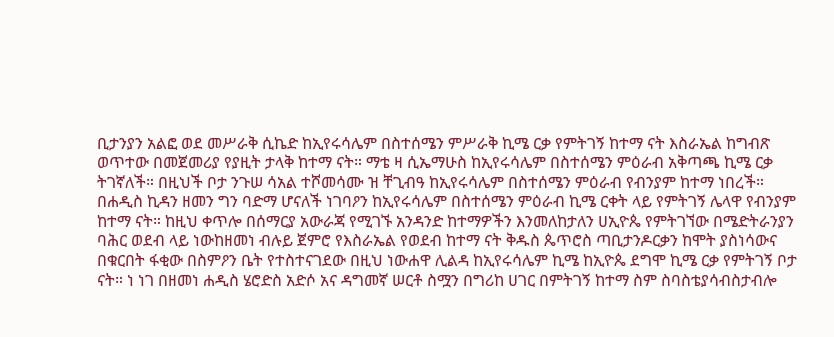ቢታንያን አልፎ ወደ መሥራቅ ሲኬድ ከኢየሩሳሌም በስተሰሜን ምሥራቅ ኪሜ ርቃ የምትገኝ ከተማ ናት እስራኤል ከግብጽ ወጥተው በመጀመሪያ የያዚት ታላቅ ከተማ ናት። ማቴ ዛ ሲኤማሁስ ከኢየሩሳሌም በስተሰሜን ምዕራብ አቅጣጫ ኪሜ ርቃ ትገኛለች። በዚህች ቦታ ንጉሠ ሳአል ተሾመሳሙ ዝ ቸጊብዓ ከኢየሩሳሌም በስተሰሜን ምዕራብ የብንያም ከተማ ነበረች። በሐዲስ ኪዳን ዘመን ግን ባድማ ሆናለች ነገባዖን ከኢየሩሳሌም በስተሰሜን ምዕራብ ኪሜ ርቀት ላይ የምትገኝ ሌላዋ የብንያም ከተማ ናት። ከዚህ ቀጥሎ በሰማርያ አውራጃ የሚገኙ አንዳንድ ከተማዎችን እንመለከታለን ሀኢዮጴ የምትገኘው በሜድትራንያን ባሕር ወደብ ላይ ነውከዘመነ ብሉይ ጀምሮ የእስራኤል የወደብ ከተማ ናት ቅዱስ ጴጥሮስ ጣቢታንዶርቃን ከሞት ያስነሳውና በቁርበት ፋቂው በስምዖን ቤት የተስተናገደው በዚህ ነውሐዋ ሊልዳ ከኢየሩሳሌም ኪሜ ከኢዮጴ ደግሞ ኪሜ ርቃ የምትገኝ ቦታ ናት። ነ ነገ በዘመነ ሐዲስ ሄሮድስ አድሶ አና ዳግመኛ ሠርቶ ስሟን በግሪከ ሀገር በምትገኝ ከተማ ስም ስባስቴያሳብስታብሎ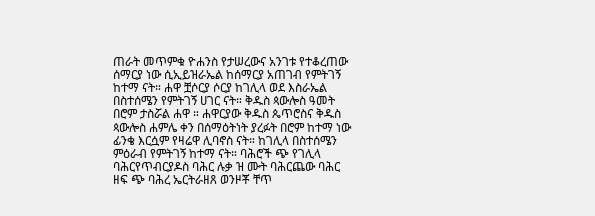ጠራት መጥምቁ ዮሐንስ የታሠረውና አንገቱ የተቆረጠው ሰማርያ ነው ሲኢይዝራኤል ከሰማርያ አጠገብ የምትገኝ ከተማ ናት። ሐዋ ቿሶርያ ሶርያ ከገሊላ ወደ እስራኤል በስተሰሜን የምትገኝ ሀገር ናት። ቅዱስ ጳውሎስ ዓመት በሮም ታስሯል ሐዋ ። ሐዋርያው ቅዱስ ጴጥሮስና ቅዱስ ጳውሎስ ሐምሌ ቀን በሰማዕትነት ያረፉት በሮም ከተማ ነው ፊንቄ እርሷም የዛሬዋ ሊባኖስ ናት። ከገሊላ በስተሰሜን ምዕራብ የምትገኝ ከተማ ናት። ባሕሮች ጭ የገሊላ ባሕርየጥብርያዶስ ባሕር ሉቃ ዝ ሙት ባሕርጨው ባሕር ዘፍ ጭ ባሕረ ኤርትራዘጸ ወንዞቾ ቸጥ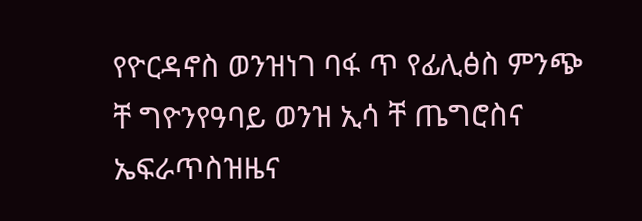የዮርዳኖስ ወንዝነገ ባፋ ጥ የፊሊፅስ ምንጭ ቸ ግዮንየዓባይ ወንዝ ኢሳ ቸ ጤግሮስና ኤፍራጥስዝዜና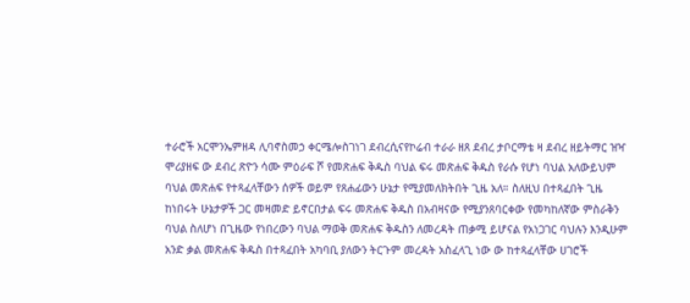ተራሮች አርሞንኤምዘዳ ሊባኖስመኃ ቀርሜሎስገነገ ደብረሲናየኮሬብ ተራራ ዘጸ ደብረ ታቦርማቴ ዛ ደብረ ዘይትማር ዝዣ ሞሪያዘፍ ው ደብረ ጽዮን ሳሙ ምዕራፍ ሾ የመጽሐፍ ቅዱስ ባህል ፍሩ መጽሐፍ ቅዱስ የራሱ የሆነ ባህል አለውይህም ባህል መጽሐፍ የተጻፈላቸውን ሰዎች ወይም የጸሐፊውን ሁኔታ የሚያመለክትበት ጊዜ አለ። ስለዚህ በተጻፈበት ጊዜ ከነበሩት ሁኔታዎች ጋር መዛመድ ይኖርበታል ፍሩ መጽሐፍ ቅዱስ በአብዛናው የሚያንጸባርቀው የመካከለኛው ምስራቅን ባህል ስለሆነ በጊዜው የነበረውን ባህል ማወቅ መጽሐፍ ቅዱስን ለመረዳት ጠቃሚ ይሆናል የአነጋገር ባህሉን እንዲሁም አንድ ቃል መጽሐፍ ቅዱስ በተጻፈበት አካባቢ ያለውን ትርጉም መረዳት አስፈላጊ ነው ው ከተጻፈላቸው ሀገሮች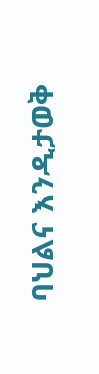ባህልና እንዲታወቅ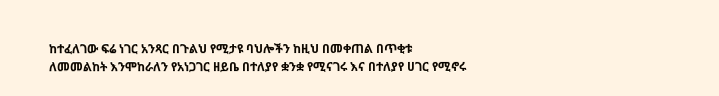ከተፈለገው ፍሬ ነገር አንጻር በጉልህ የሚታዩ ባህሎችን ከዚህ በመቀጠል በጥቂቱ ለመመልከት እንሞከራለን የአነጋገር ዘይቤ በተለያየ ቋንቋ የሚናገሩ እና በተለያየ ሀገር የሚኖሩ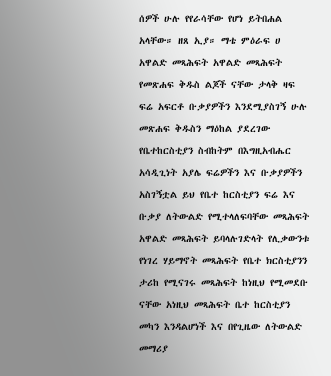ሰዎች ሁሉ የየራሳቸው የሆነ ይትበሐል አላቸው። ዘጸ ኢያ። ማቴ ምዕራፍ ሀ አዋልድ መጻሕፍት አዋልድ መጻሕፍት የመጽሐፍ ቅዱስ ልጆች ናቸው ታላቅ ዛፍ ፍሬ አፍርቶ ቡቃያዎችን እንደሚያስገኝ ሁሉ መጽሐፍ ቅዱስን ማዕከል ያደረገው የቤተከርስቲያን ስብከትም በእግዚአብሔር አሳዲጊነት አያሌ ፍሬዎችን እና ቡቃያዎችን አስገኝቷል ይህ የቤተ ከርስቲያን ፍሬ እና ቡቃያ ለትውልድ የሚተላለፍባቸው መጻሕፍት አዋልድ መጻሕፍት ይባላሉገድላት የሊቃውንቱ የነገረ ሃይማኖት መጻሕፍት የቤተ ክርስቲያንን ታሪከ የሚናገሩ መጻሕፍት ከነዚህ የሚመደቡ ናቸው አነዚህ መጻሕፍት ቤተ ከርስቲያን መካን እንዳልሆነች እና በየጊዜው ለትውልድ መማሪያ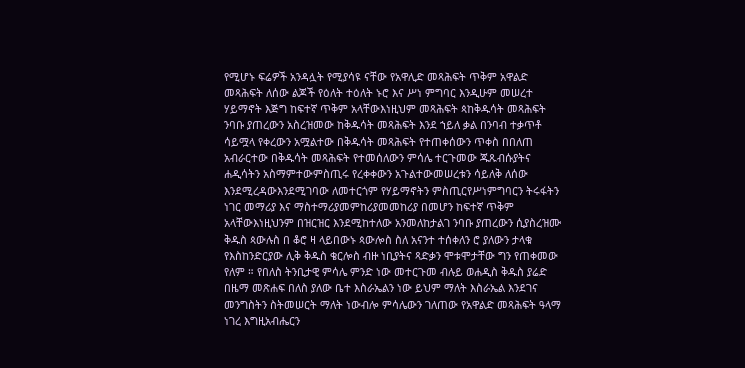የሚሆኑ ፍሬዎች አንዳሏት የሚያሳዩ ናቸው የአዋሊድ መጻሕፍት ጥቅም አዋልድ መጻሕፍት ለሰው ልጆች የዕለት ተዕለት ኑሮ እና ሥነ ምግባር እንዲሁም መሠረተ ሃይማኖት እጅግ ከፍተኛ ጥቅም አላቸውእነዚህም መጻሕፍት ጳከቅዱሳት መጻሕፍት ንባቡ ያጠረውን አስረዝመው ከቅዱሳት መጻሕፍት እንደ ኀይለ ቃል በንባብ ተቃጥቶ ሳይሟላ የቀረውን አሟልተው በቅዱሳት መጻሕፍት የተጠቀሰውን ጥቀስ በበለጠ አብራርተው በቅዱሳት መጻሕፍት የተመሰለውን ምሳሌ ተርጉመው ጁጹብሱያትና ሐዲሳትን አስማምተውምስጢሩ የረቀቀውን አጉልተውመሠረቱን ሳይለቅ ለሰው እንደሚረዳውእንደሚገባው ለመተርጎም የሃይማኖትን ምስጢርየሥነምግባርን ትሩፋትን ነገር መማሪያ እና ማስተማሪያመምከሪያመመከሪያ በመሆን ከፍተኛ ጥቅም አላቸውእነዚህንም በዝርዝር እንደሚከተለው አንመለከታልገ ንባቡ ያጠረውን ሲያስረዝሙ ቅዱስ ጳውሉስ በ ቆሮ ዛ ላይበውኑ ጳውሎስ ስለ አናንተ ተሰቀለን ሮ ያለውን ታላቁ የእስከንድርያው ሊቅ ቅዱስ ቄርሎስ ብዙ ነቢያትና ጻድቃን ሞቱሞታቸው ግን የጠቀመው የለም ። የበለስ ትንቢታዊ ምሳሌ ምንድ ነው መተርጉመ ብሉይ ወሐዲስ ቅዱስ ያሬድ በዜማ መጽሐፍ በለስ ያለው ቤተ እስራኤልን ነው ይህም ማለት እስራኤል እንደገና መንግስትን ስትመሠርት ማለት ነውብሎ ምሳሌውን ገለጠው የአዋልድ መጻሕፍት ዓላማ ነገረ እግዚአብሔርን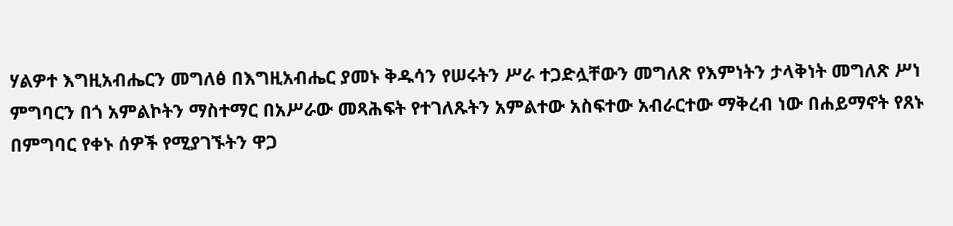ሃልዎተ እግዚአብሔርን መግለፅ በእግዚአብሔር ያመኑ ቅዱሳን የሠሩትን ሥራ ተጋድሏቸውን መግለጽ የእምነትን ታላቅነት መግለጽ ሥነ ምግባርን በጎ አምልኮትን ማስተማር በአሥራው መጻሕፍት የተገለጹትን አምልተው አስፍተው አብራርተው ማቅረብ ነው በሐይማኖት የጸኑ በምግባር የቀኑ ሰዎች የሚያገኙትን ዋጋ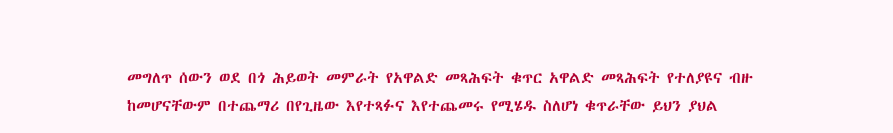መግለጥ ሰውን ወደ በጎ ሕይወት መምራት የአዋልድ መጻሕፍት ቁጥር አዋልድ መጻሕፍት የተለያዩና ብዙ ከመሆናቸውም በተጨማሪ በየጊዜው እየተጻፉና እየተጨመሩ የሚሄዱ ስለሆነ ቁጥራቸው ይህን ያህል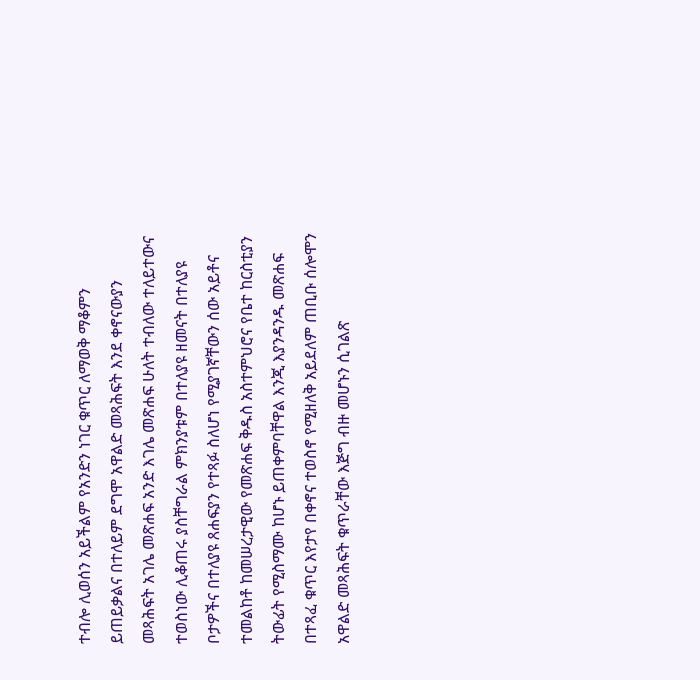ተብሎ ሊወሰን አይችልም የአንድን ነገር ቁጥር ለማወቅ ማቆምን ይጠይቃልና በተለይም ደግሞ አዋልድ መጻሕፍት እንደ ቀኖናውያን መጻሕፍት አገሌ መጽሐፍ አንድ እገሌ መጽሐፍ ሁለት ተብለው ተለይተውና ተወስነው ሊቆጠሩ ያስቸግራል ምክንያቱም በተለያዩ ዘመናት በተለያዩ ቦታዎችና በተለያዩ ጸሐፍያን የተጻፉ ስለሆነ የሚያገኛቸውን ሰው አይቶና ተመልከቶ ከመሠረታዊው የመጽሐፍ ቅዱስ አስተምህሮና የቤተ ከርስቲያን ትውፊት የሚስማሙ ከሆኑ ይጠቀምባቸዋል እንጂ እያንዳንዱ መጽሐፍ በተጻፈ ቁጥር እየታየ በቀኖና ተወስኖ የሚዘለቅ አይደለም ጠቢቡ ሰሎሞን አዋልድ መጻሕፍት ቁጥራቸው እጅግ ብዙ መሆኑን ሲገልጽ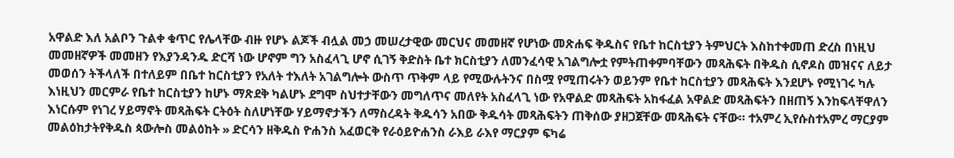አዋልድ እለ አልቦን ጉልቀ ቁጥር የሌላቸው ብዙ የሆኑ ልጆች ብሏል መኃ መሠረታዊው መርህና መመዘኛ የሆነው መጽሐፍ ቅዱስና የቤተ ከርስቲያን ትምህርት እስከተቀመጠ ድረስ በነዚህ መመዘኛዎች መመዘን የእያንዳንዱ ድርሻ ነው ሆኖም ግን አስፈላጊ ሆኖ ሲገኝ ቅድስት ቤተ ክርስቲያን ለመንፈሳዊ አገልግሎቷ የምትጠቀምባቸውን መጻሕፍት በቅዱስ ሲኖዶስ መዝናና ለይታ መወሰን ትችላለች በተለይም በቤተ ከርስቲያን የአለት ተእለት አገልግሎት ውስጥ ጥቅም ላይ የሚውሉትንና በስሟ የሚጠሩትን ወይንም የቤተ ከርስቲያን መጻሕፍት እንደሆኑ የሚነገሩ ካሉ እነዚህን መርምራ የቤተ ከርስቲያን ከሆኑ ማጽደቅ ካልሆኑ ደግሞ ስህተታቸውን መግለጥና መለየት አስፈላጊ ነው የአዋልድ መጻሕፍት አከፋፈል አዋልድ መጻሕፍትን በዘጠኝ እንከፍላቸዋለን እነርሱም የነገረ ሃይማኖት መጻሕፍት ርትዕት ስለሆነቸው ሃይማኖታችን ለማስረዳት ቅዱሳን አበው ቅዱሳት መጻሕፍትን ጠቅሰው ያዘጋጀቸው መጻሕፍት ናቸው። ተአምረ ኢየሱስተአምረ ማርያም መልዕከታትየቅዱስ ጳውሎስ መልዕከት » ድርሳን ዘቅዱስ ዮሐንስ አፈወርቅ የራዕይዮሐንስ ራእይ ራእየ ማርያም ፍካሬ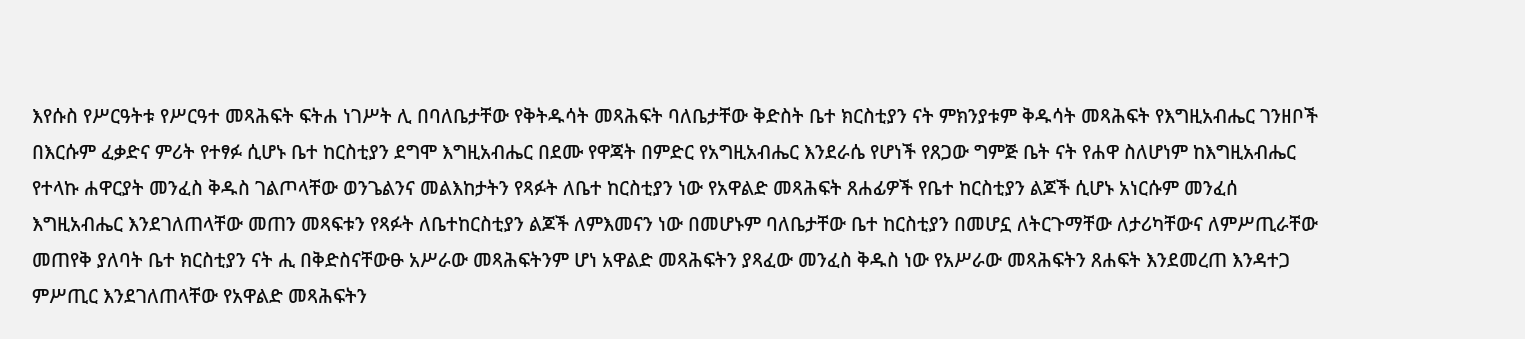እየሱስ የሥርዓትቱ የሥርዓተ መጻሕፍት ፍትሐ ነገሥት ሊ በባለቤታቸው የቅትዱሳት መጻሕፍት ባለቤታቸው ቅድስት ቤተ ክርስቲያን ናት ምክንያቱም ቅዱሳት መጻሕፍት የእግዚአብሔር ገንዘቦች በእርሱም ፈቃድና ምሪት የተፃፉ ሲሆኑ ቤተ ከርስቲያን ደግሞ እግዚአብሔር በደሙ የዋጃት በምድር የአግዚአብሔር እንደራሴ የሆነች የጸጋው ግምጅ ቤት ናት የሐዋ ስለሆነም ከእግዚአብሔር የተላኩ ሐዋርያት መንፈስ ቅዱስ ገልጦላቸው ወንጌልንና መልእከታትን የጻፉት ለቤተ ከርስቲያን ነው የአዋልድ መጻሕፍት ጸሐፊዎች የቤተ ከርስቲያን ልጆች ሲሆኑ አነርሱም መንፈሰ እግዚአብሔር እንደገለጠላቸው መጠን መጻፍቱን የጻፉት ለቤተከርስቲያን ልጆች ለምእመናን ነው በመሆኑም ባለቤታቸው ቤተ ከርስቲያን በመሆኗ ለትርጉማቸው ለታሪካቸውና ለምሥጢራቸው መጠየቅ ያለባት ቤተ ክርስቲያን ናት ሒ በቅድስናቸውፁ አሥራው መጻሕፍትንም ሆነ አዋልድ መጻሕፍትን ያጻፈው መንፈስ ቅዱስ ነው የአሥራው መጻሕፍትን ጸሐፍት እንደመረጠ እንዳተጋ ምሥጢር እንደገለጠላቸው የአዋልድ መጻሕፍትን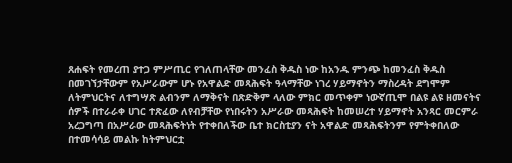ጸሐፍት የመረጠ ያተጋ ምሥጢር የገለጠላቸው መንፈስ ቅዱስ ነው ከአንዱ ምንጭ ከመንፈስ ቅዱስ በመገኘታቸውም የአሥራውም ሆኑ የአዋልድ መጻሕፍት ዓላማቸው ነገረ ሃይማኖትን ማስረዳት ደግሞም ለትምህርትና ለተግሣጽ ልብንም ለማቅናት በጽድቅም ላለው ምክር መጥቀም ነውኛጢሞ በልዩ ልዩ ዘመናትና ሰዎች በተራራቀ ሀገር ተጽፈው ለየብቻቸው የነበሩትን አሥራው መጻሕፍት ከመሠረተ ሃይማኖት አንጻር መርምራ አረጋግጣ በአሥራው መጻሕፍትነት የተቀበለችው ቤተ ክርስቲያን ናት አዋልድ መጻሕፍትንም የምትቀበለው በተመሳሳይ መልኩ ከትምህርቷ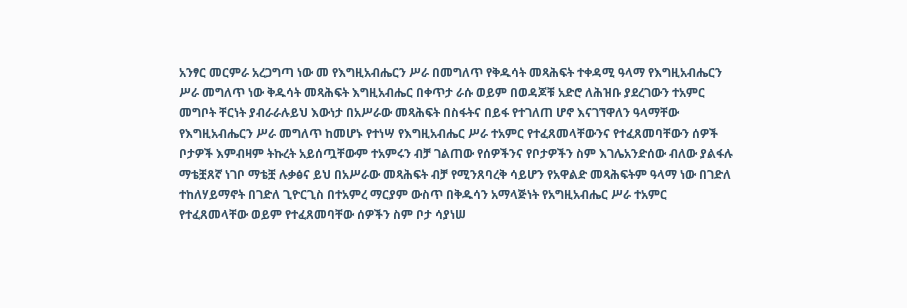አንፃር መርምራ አረጋግጣ ነው መ የእግዚአብሔርን ሥራ በመግለጥ የቅዱሳት መጻሕፍት ተቀዳሚ ዓላማ የእግዚአብሔርን ሥራ መግለጥ ነው ቅዱሳት መጻሕፍት እግዚአብሔር በቀጥታ ራሱ ወይም በወዳጆቹ አድሮ ለሕዝቡ ያደረገውን ተአምር መግቦት ቸርነት ያብራራሉይህ እውነታ በአሥራው መጻሕፍት በስፋትና በይፋ የተገለጠ ሆኖ እናገኘዋለን ዓላማቸው የእግዚአብሔርን ሥራ መግለጥ ከመሆኑ የተነሣ የእግዚአብሔር ሥራ ተአምር የተፈጸመላቸውንና የተፈጸመባቸውን ሰዎች ቦታዎች እምብዛም ትኩረት አይሰጧቸውም ተአምሩን ብቻ ገልጠው የሰዎችንና የቦታዎችን ስም እገሌአንድሰው ብለው ያልፋሉ ማቴቿጸኛ ነገቦ ማቴቿ ሉቃፅና ይህ በአሥራው መጻሕፍት ብቻ የሚንጸባረቅ ሳይሆን የአዋልድ መጻሕፍትም ዓላማ ነው በገድለ ተከለሃይማኖት በገድለ ጊዮርጊስ በተአምረ ማርያም ውስጥ በቅዱሳን አማላጅነት የአግዚአብሔር ሥራ ተአምር የተፈጸመላቸው ወይም የተፈጸመባቸው ሰዎችን ስም ቦታ ሳያነሠ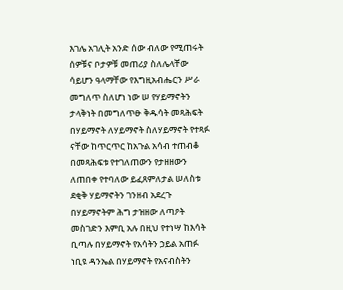እገሌ አገሊት አንድ ሰው ብለው የሚጠሩት ሰዎቹና ቦታዎቹ መጠሪያ ስለሌላቸው ሳይሆን ዓላማቸው የእግዚአብሔርን ሥራ መግለጥ ስለሆነ ነው ሠ የሃይማኖትን ታላቅነት በመግለጥፁ ቅዱሳት መጻሕፍት በሃይማኖት ለሃይማኖት ስለሃይማኖት የተጻፉ ናቸው ከጥርጥር ከአጉል አሳብ ተጠብቆ በመጻሕፍቱ የተገለጠውን የታዘዘውን ለጠበቀ የተባለው ይፈጸምለታል ሠለስቱ ደቂቅ ሃይማኖትን ገንዘብ አደረጉ በሃይማኖትም ሕግ ታዝዘው ለጣዖት መስገድን እምቢ አሉ በዚህ የተነሣ ከእሳት ቢጣሉ በሃይማኖት የአሳትን ኃይል አጠፉ ነቢዩ ዳንኤል በሃይማኖት የአናብስትን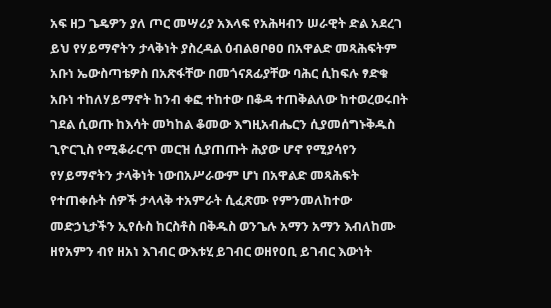አፍ ዘጋ ጌዴዎን ያለ ጦር መሣሪያ አእላፍ የአሕዛብን ሠራዊት ድል አደረገ ይህ የሃይማኖትን ታላቅነት ያስረዳል ዕብልፀቦፀዐ በአዋልድ መጻሕፍትም አቡነ ኤውስጣቴዎስ በአጽፋቸው በመጎናጸፊያቸው ባሕር ሲከፍሉ ፃድቁ አቡነ ተከለሃይማኖት ከንብ ቀፎ ተከተው በቆዳ ተጠቅልለው ከተወረወሩበት ገደል ሲወጡ ከእሳት መካከል ቆመው እግዚአብሔርን ሲያመሰግኑቅዱስ ጊዮርጊስ የሚቆራርጥ መርዝ ሲያጠጡት ሕያው ሆኖ የሚያሳየን የሃይማኖትን ታላቅነት ነውበአሥራውም ሆነ በአዋልድ መጻሕፍት የተጠቀሱት ሰዎች ታላላቅ ተአምራት ሲፈጽሙ የምንመለከተው መድኃኒታችን ኢየሱስ ከርስቶስ በቅዱስ ወንጌሉ አማን አማን እብለከሙ ዘየአምን ብየ ዘአነ እገብር ውእቱሂ ይገብር ወዘየዐቢ ይገብር እውነት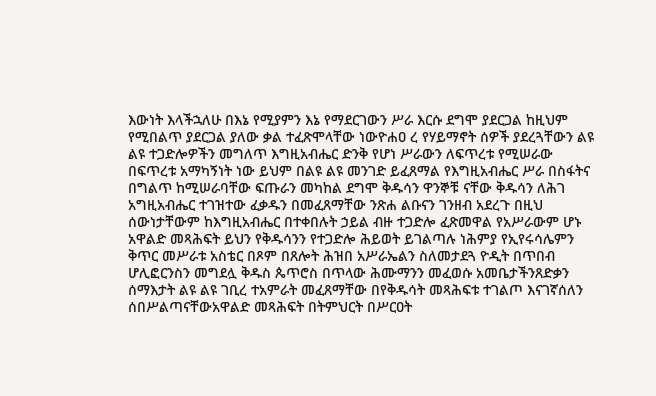እውነት እላችኋለሁ በእኔ የሚያምን እኔ የማደርገውን ሥራ እርሱ ደግሞ ያደርጋል ከዚህም የሚበልጥ ያደርጋል ያለው ቃል ተፈጽሞላቸው ነውዮሐዐ ረ የሃይማኖት ሰዎች ያደረጓቸውን ልዩ ልዩ ተጋድሎዎችን መግለጥ እግዚአብሔር ድንቅ የሆነ ሥራውን ለፍጥረቱ የሚሠራው በፍጥረቱ አማካኝነት ነው ይህም በልዩ ልዩ መንገድ ይፈጸማል የእግዚአብሔር ሥራ በስፋትና በግልጥ ከሚሠራባቸው ፍጡራን መካከል ደግሞ ቅዱሳን ዋንኞቹ ናቸው ቅዱሳን ለሕገ አግዚአብሔር ተገዝተው ፈቃዱን በመፈጸማቸው ንጽሐ ልቡናን ገንዘብ አደረጉ በዚህ ሰውነታቸውም ከእግዚአብሔር በተቀበሉት ኃይል ብዙ ተጋድሎ ፈጽመዋል የአሥራውም ሆኑ አዋልድ መጻሕፍት ይህን የቅዱሳንን የተጋድሎ ሕይወት ይገልጣሉ ነሕምያ የኢየሩሳሌምን ቅጥር መሥራቱ አስቴር በጾም በጸሎት ሕዝበ አሥራኤልን ስለመታደጓ ዮዲት በጥበብ ሆሊፎርንስን መግደሏ ቅዱስ ጴጥሮስ በጥላው ሕሙማንን መፈወሱ አመቤታችንጸድቃን ሰማእታት ልዩ ልዩ ገቢረ ተአምራት መፈጸማቸው በየቅዱሳት መጻሕፍቱ ተገልጦ እናገኛሰለን ሰበሥልጣናቸውአዋልድ መጻሕፍት በትምህርት በሥርዐት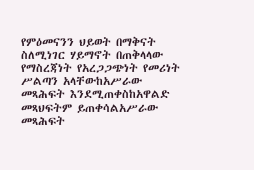የምዕመናንን ህይወት በማቅናት ስለሚነገር ሃይማኖት በጠቅላላው የማስረጃነት የአረጋጋጭነት የመሪነት ሥልጣን አላቸውከአሥራው መጻሕፍት እንደሚጠቀስከአዋልድ መጻህፍትም ይጠቀሳልአሥራው መጻሕፍት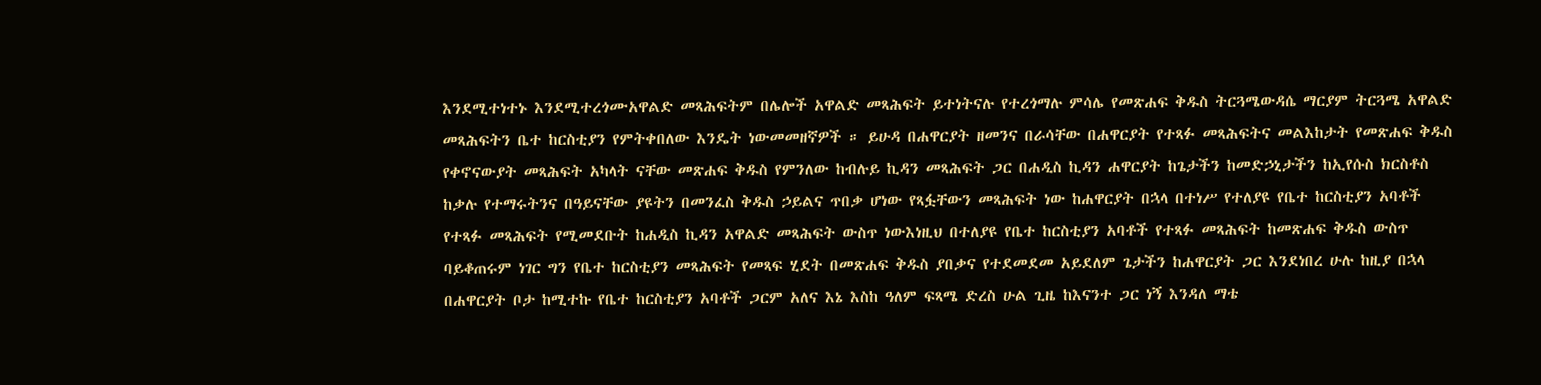እንደሚተነተኑ እንደሚተረጎሙአዋልድ መጻሕፍትም በሌሎች አዋልድ መጻሕፍት ይተነትናሉ የተረጎማሉ ምሳሌ የመጽሐፍ ቅዱስ ትርጓሜውዳሴ ማርያም ትርጓሜ አዋልድ መጻሕፍትን ቤተ ከርስቲያን የምትቀበለው እንዴት ነውመመዘኛዎች ። ይሁዳ በሐዋርያት ዘመንና በራሳቸው በሐዋርያት የተጻፉ መጻሕፍትና መልእከታት የመጽሐፍ ቅዱስ የቀኖናውያት መጻሕፍት አካላት ናቸው መጽሐፍ ቅዱስ የምንለው ከብሉይ ኪዳን መጻሕፍት ጋር በሐዲስ ኪዳን ሐዋርያት ከጌታችን ከመድኃኒታችን ከኢየሱስ ክርስቶስ ከቃሉ የተማሩትንና በዓይናቸው ያዩትን በመንፈስ ቅዱስ ኃይልና ጥበቃ ሆነው የጻፏቸውን መጻሕፍት ነው ከሐዋርያት በኋላ በተነሥ የተለያዩ የቤተ ከርስቲያን አባቶች የተጻፉ መጻሕፍት የሚመደቡት ከሐዲስ ኪዳን አዋልድ መጻሕፍት ውስጥ ነውእነዚህ በተለያዩ የቤተ ከርስቲያን አባቶች የተጻፉ መጻሕፍት ከመጽሐፍ ቅዱስ ውስጥ ባይቆጠሩም ነገር ግን የቤተ ከርስቲያን መጻሕፍት የመጻፍ ሂደት በመጽሐፍ ቅዱስ ያበቃና የተደመደመ አይደለም ጌታችን ከሐዋርያት ጋር እንደነበረ ሁሉ ከዚያ በኋላ በሐዋርያት ቦታ ከሚተኩ የቤተ ከርስቲያን አባቶች ጋርም አለና እኔ እስከ ዓለም ፍጻሜ ድረስ ሁል ጊዜ ከእናንተ ጋር ነኝ እንዳለ ማቴ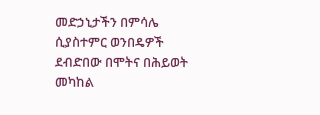መድኃኒታችን በምሳሌ ሲያስተምር ወንበዴዎች ደብድበው በሞትና በሕይወት መካከል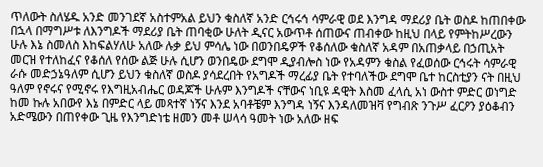ጥለውት ስለሄዱ አንድ መንገደኛ አስተምአል ይህን ቁስለኛ አንድ ርኅሩኅ ሳምራዊ ወደ እንግዳ ማደሪያ ቤት ወስዶ ከጠበቀው በኋላ በማግሥቱ ለእንግዶች ማደሪያ ቤት ጠባቂው ሁለት ዲናር አውጥቶ ሰጠውና ጠብቀው ከዚህ በላይ የምትከሥረውን ሁሉ እኔ ስመለስ እከፍልሃለሁ አለው ሉቃ ይህ ምሳሌ ነው በወንበዴዎች የቆሰለው ቁስለኛ አዳም በአጠቃላይ በኃጢአት መርዝ የተለከፈና የቆሰለ የሰው ልጅ ሁሉ ሲሆን ወንበዴው ደግሞ ዲያብሎስ ነው የአዳምን ቁስል የፈወሰው ርኅሩት ሳምራዊ ራሱ መድኃኔዓለም ሲሆን ይህን ቁስለኛ ወስዶ ያሳደረበት የአግዶች ማረፊያ ቤት የተባለችው ደግሞ ቤተ ከርስቲያን ናት በዚህ ዓለም የኖሩና የሚኖሩ የእግዚአብሔር ወዳጆች ሁሉም እንግዶች ናቸውና ነቢዩ ዳዊት እስመ ፈላሲ አነ ውስተ ምድር ወነግድ ከመ ኩሉ አበውየ እኔ በምድር ላይ መጻተኛ ነኝና እንደ አባቶቼም እንግዳ ነኝና እንዳለመዝቫ የግብጽ ንጉሥ ፈርዖን ያዕቆብን አድሜውን በጠየቀው ጊዜ የእንግድነቴ ዘመን መቶ ሠላሳ ዓመት ነው አለው ዘፍ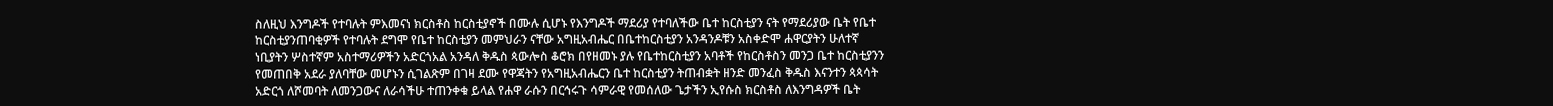ስለዚህ እንግዶች የተባሉት ምእመናነ ክርስቶስ ከርስቲያኖች በሙሉ ሲሆኑ የእንግዶች ማደሪያ የተባለችው ቤተ ከርስቲያን ናት የማደሪያው ቤት የቤተ ከርስቲያንጠባቂዎች የተባሉት ደግሞ የቤተ ከርስቲያን መምህራን ናቸው አግዚአብሔር በቤተከርስቲያን አንዳንዶቹን አስቀድሞ ሐዋርያትን ሁለተኛ ነቢያትን ሦስተኛም አስተማሪዎችን አድርጎአል አንዳለ ቅዱስ ጳውሎስ ቆሮክ በየዘመኑ ያሉ የቤተከርስቲያን አባቶች የከርስቶስን መንጋ ቤተ ከርስቲያንን የመጠበቅ አደራ ያለባቸው መሆኑን ሲገልጽም በገዛ ደሙ የዋጃትን የአግዚአብሔርን ቤተ ከርስቲያን ትጠብቋት ዘንድ መንፈስ ቅዱስ እናንተን ጳጳሳት አድርጎ ለሾመባት ለመንጋውና ለራሳችሁ ተጠንቀቁ ይላል የሐዋ ራሱን በርኅሩጉ ሳምራዊ የመሰለው ጌታችን ኢየሱስ ክርስቶስ ለእንግዳዎች ቤት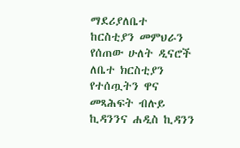ማደሪያለቤተ ከርስቲያን መምህራን የሰጠው ሁለት ዲናሮች ለቤተ ክርስቲያን የተሰጧትን ዋና መጻሕፍት ብሉይ ኪዳንንና ሐዲስ ኪዳንን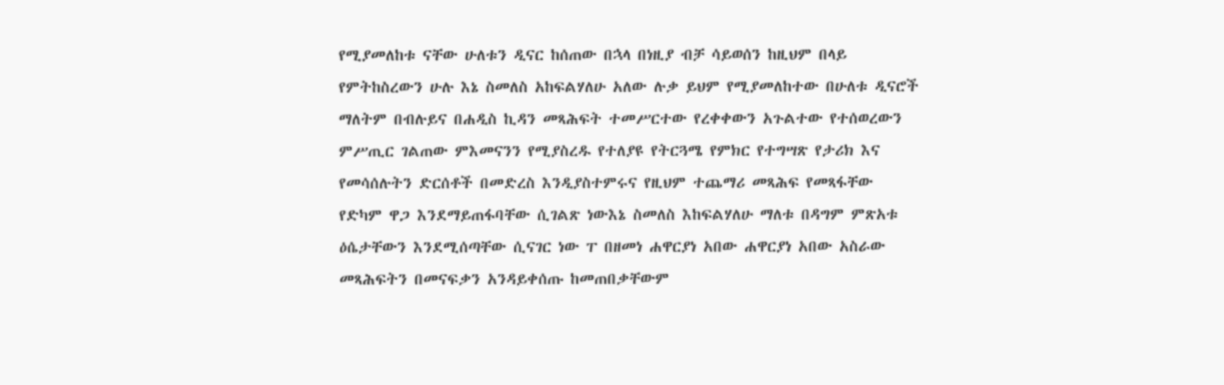የሚያመለከቱ ናቸው ሁለቱን ዲናር ከሰጠው በኋላ በነዚያ ብቻ ሳይወሰን ከዚህም በላይ የምትከስረውን ሁሉ እኔ ስመለስ አከፍልሃለሁ አለው ሉቃ ይህም የሚያመለከተው በሁለቱ ዲናሮች ማለትም በብሉይና በሐዲስ ኪዳን መጻሕፍት ተመሥርተው የረቀቀውን አጉልተው የተሰወረውን ምሥጢር ገልጠው ምእመናንን የሚያስረዱ የተለያዩ የትርጓሜ የምክር የተግሣጽ የታሪክ እና የመሳሰሉትን ድርሰቶች በመድረስ እንዲያስተምሩና የዚህም ተጨማሪ መጻሕፍ የመጻፋቸው የድካም ዋጋ እንደማይጠፋባቸው ሲገልጽ ነውእኔ ስመለስ እከፍልሃለሁ ማለቱ በዳግም ምጽአቱ ዕሴታቸውን እንደሚሰጣቸው ሲናገር ነው ፐ በዘመነ ሐዋርያነ አበው ሐዋርያነ አበው አስራው መጻሕፍትን በመናፍቃን አንዳይቀሰጡ ከመጠበቃቸውም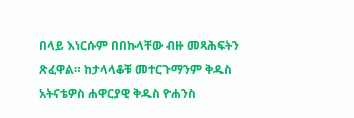በላይ እነርሱም በበኩላቸው ብዙ መጻሕፍትን ጽፈዋል። ከታላላቆቹ መተርጉማንም ቅዱስ አትናቴዎስ ሐዋርያዊ ቅዱስ ዮሐንስ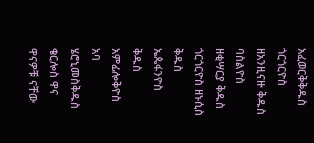አፈወርቅቅዱስ ጎርጎርዮስ ዘአንዚናዙ ቅዱስ ባስልዮስ ዘቂሣርያ ቅዱስ ጎርጎርዮስ ዘኑሲስ ቅዱስ ኤጴፋንዮስ ቅዱስ አምፊሎቅዮስ አባ ሄሮኒመስቅዱስ ቄርሎስ ዋና ዋናዎቹ ናቸው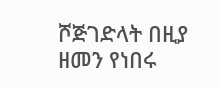ሾጅገድላት በዚያ ዘመን የነበሩ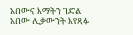አበውና እማትን ገድል አበው ሊቃውንት እየጻፉ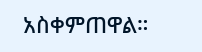አስቀምጠዋል።